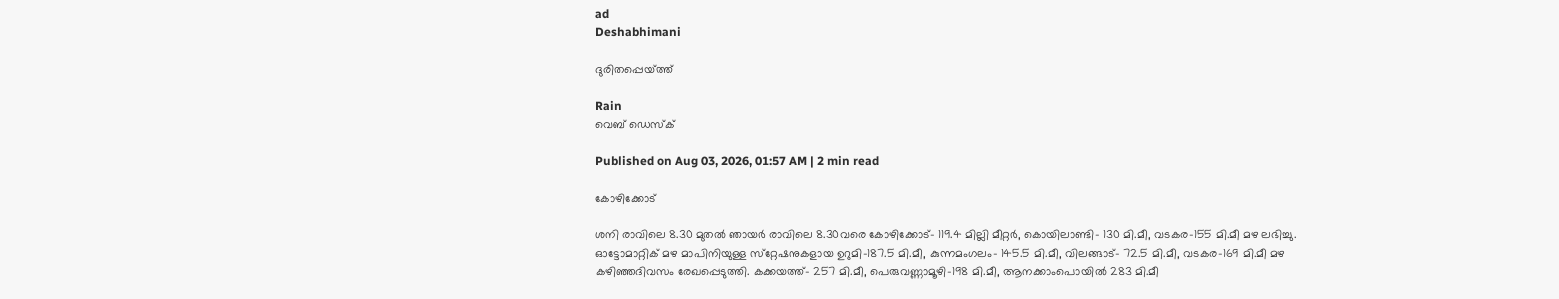ad
Deshabhimani

ദുരിതപ്പെയ്‌ത്ത്‌

Rain
വെബ് ഡെസ്ക്

Published on Aug 03, 2026, 01:57 AM | 2 min read

കോഴിക്കോട്‌

ശനി രാവിലെ 8.30 മുതൽ ഞായർ രാവിലെ 8.30വരെ കോഴിക്കോട്‌– 119.4 മില്ലി മീറ്റർ, കൊയിലാണ്ടി– 130 മി.മീ, വടകര–155 മി.മീ മഴ ലഭിച്ചു. ഓട്ടോമാറ്റിക്‌ മഴ മാപിനിയുള്ള സ്‌റ്റേഷനുകളായ ഉറുമി–187.5 മി.മീ, കുന്നമംഗലം– 145.5 മി.മീ, വിലങ്ങാട്‌– 72.5 മി.മീ, വടകര–169 മി.മീ മഴ കഴിഞ്ഞദിവസം രേഖപ്പെടുത്തി. കക്കയത്ത്‌– 257 മി.മീ, പെരുവണ്ണാമൂഴി–198 മി.മീ, ആനക്കാംപൊയിൽ 283 മി.മീ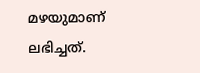മഴയുമാണ്‌ ലഭിച്ചത്‌.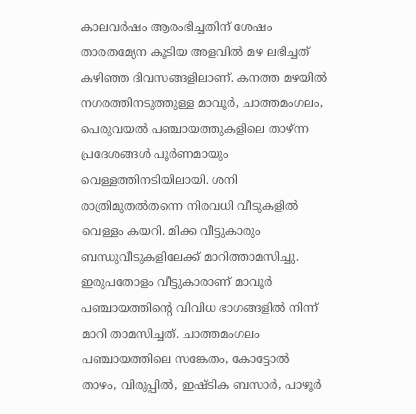കാലവർഷം ആരംഭിച്ചതിന്‌ ശേഷം താരതമ്യേന കൂടിയ അളവിൽ മഴ ലഭിച്ചത്‌ കഴിഞ്ഞ ദിവസങ്ങളിലാണ്‌. കനത്ത മഴയിൽ നഗരത്തിനടുത്തുള്ള മാവൂര്‍, ചാത്തമംഗലം, പെരുവയല്‍ പഞ്ചായത്തുകളിലെ താഴ്ന്ന പ്രദേശങ്ങള്‍ പൂര്‍ണമായും വെള്ളത്തിനടിയിലായി. ശനി രാത്രിമുതല്‍തന്നെ നിരവധി വീടുകളില്‍ വെള്ളം കയറി. മിക്ക വീട്ടുകാരും ബന്ധുവീടുകളിലേക്ക് മാറിത്താമസിച്ചു. ഇരുപതോളം വീട്ടുകാരാണ് മാവൂര്‍ പഞ്ചായത്തിന്റെ വിവിധ ഭാഗങ്ങളില്‍ നിന്ന് മാറി താമസിച്ചത്. ചാത്തമംഗലം പഞ്ചായത്തിലെ സങ്കേതം, കോട്ടോല്‍ താഴം, വിരുപ്പില്‍, ഇഷ്ടിക ബസാര്‍, പാഴൂര്‍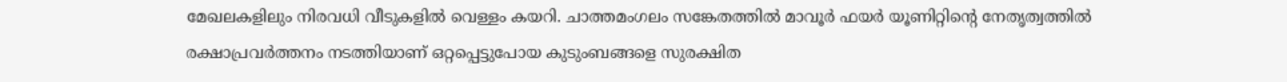മേഖലകളിലും നിരവധി വീടുകളില്‍ വെള്ളം കയറി. ചാത്തമംഗലം സങ്കേതത്തില്‍ മാവൂര്‍ ഫയര്‍ യൂണിറ്റിന്റെ നേതൃത്വത്തില്‍ രക്ഷാപ്രവര്‍ത്തനം നടത്തിയാണ് ഒറ്റപ്പെട്ടുപോയ കുടുംബങ്ങളെ സുരക്ഷിത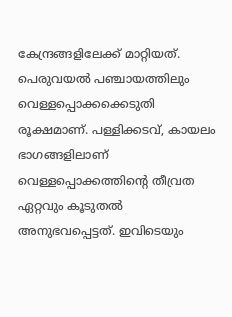കേന്ദ്രങ്ങളിലേക്ക് മാറ്റിയത്. പെരുവയല്‍ പഞ്ചായത്തിലും വെള്ളപ്പൊക്കക്കെടുതി രൂക്ഷമാണ്. പള്ളിക്കടവ്, കായലം ഭാഗങ്ങളിലാണ് വെള്ളപ്പൊക്കത്തിന്റെ തീവ്രത ഏറ്റവും കൂടുതല്‍ അനുഭവപ്പെട്ടത്. ഇവിടെയും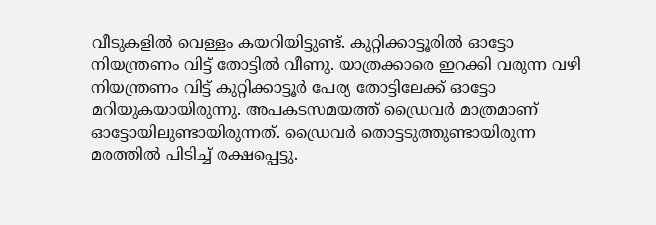വീടുകളില്‍ വെള്ളം കയറിയിട്ടുണ്ട്. കുറ്റിക്കാട്ടൂരില്‍ ഓട്ടോ നിയന്ത്രണം വിട്ട് തോട്ടില്‍ വീണു. യാത്രക്കാരെ ഇറക്കി വരുന്ന വഴി നിയന്ത്രണം വിട്ട് കുറ്റിക്കാട്ടൂര്‍ പേര്യ തോട്ടിലേക്ക് ഓട്ടോ മറിയുകയായിരുന്നു. അപകടസമയത്ത് ഡ്രൈവര്‍ മാത്രമാണ് ഓട്ടോയിലുണ്ടായിരുന്നത്. ഡ്രൈവര്‍ തൊട്ടടുത്തുണ്ടായിരുന്ന മരത്തില്‍ പിടിച്ച് രക്ഷപ്പെട്ടു.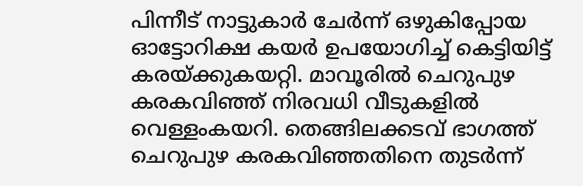പിന്നീട് നാട്ടുകാര്‍ ചേര്‍ന്ന് ഒഴുകിപ്പോയ ഓട്ടോറിക്ഷ കയര്‍ ഉപയോഗിച്ച് കെട്ടിയിട്ട് കരയ്ക്കുകയറ്റി. മാവൂരില്‍ ചെറുപുഴ കരകവിഞ്ഞ് നിരവധി വീടുകളിൽ വെള്ളംകയറി. തെങ്ങിലക്കടവ് ഭാഗത്ത് ചെറുപുഴ കരകവിഞ്ഞതിനെ തുടര്‍ന്ന്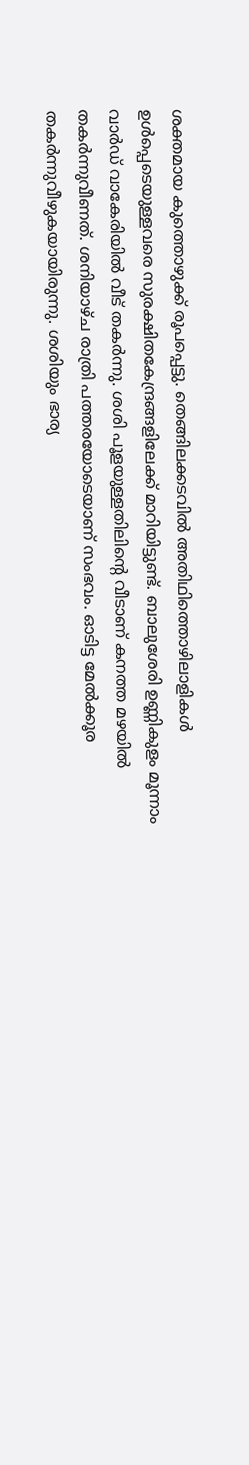ശക്തമായ കുത്തൊഴുക്ക് രൂപപ്പെട്ടു. തെങ്ങിലക്കടവില്‍ അതിഥിത്തൊഴിലാളികള്‍ ഉള്‍പ്പെടെയുള്ളവരെ സുരക്ഷിതകേന്ദ്രങ്ങളിലേക്ക് മാറിയിട്ടുണ്ട്. ബാലുശേരി ഉണ്ണികുളം മൂന്നാം വാര്‍ഡ് വാകേരിയില്‍ വീട് തകര്‍ന്നു. ശശി പൂളയുള്ളതിലിന്റെ വീടാണ് കനത്ത മഴയില്‍ തകര്‍ന്നുവീണത്. ശനിയാഴ്ച രാത്രി പത്തരയോടെയാണ് സംഭവം. ഓടിട്ട മേല്‍ക്കൂര തകര്‍ന്നുവീഴുകയായിരുന്നു. ശശിയും ഭാര്യ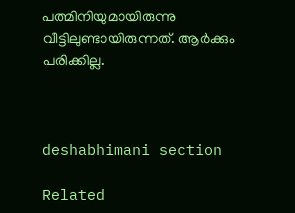പത്മിനിയുമായിരുന്നു വീട്ടിലുണ്ടായിരുന്നത്. ആര്‍ക്കും പരിക്കില്ല.



deshabhimani section

Related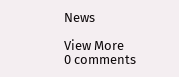News

View More
0 comments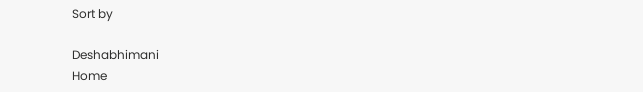Sort by

Deshabhimani
Home